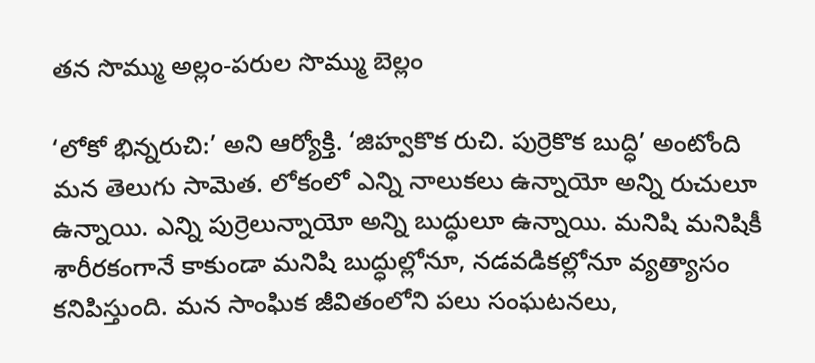తన సొమ్ము అల్లం-పరుల సొమ్ము బెల్లం

‘లోకో భిన్నరుచి:’ అని ఆర్యోక్తి. ‘జిహ్వకొక రుచి. పుర్రెకొక బుద్ధి’ అంటోంది మన తెలుగు సామెత. లోకంలో ఎన్ని నాలుకలు ఉన్నాయో అన్ని రుచులూ ఉన్నాయి. ఎన్ని పుర్రెలున్నాయో అన్ని బుద్ధులూ ఉన్నాయి. మనిషి మనిషికీ శారీరకంగానే కాకుండా మనిషి బుద్ధుల్లోనూ, నడవడికల్లోనూ వ్యత్యాసం కనిపిస్తుంది. మన సాంఘిక జీవితంలోని పలు సంఘటనలు,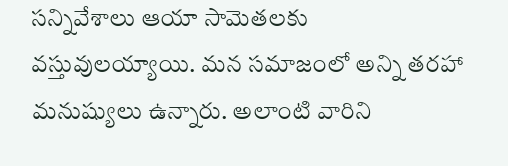సన్నివేశాలు ఆయా సామెతలకు వస్తువులయ్యాయి. మన సమాజంలో అన్ని తరహా మనుష్యులు ఉన్నారు. అలాంటి వారిని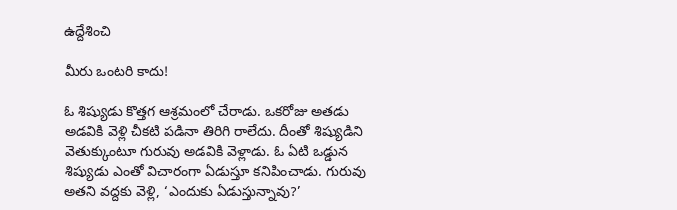ఉద్దేశించి

మీరు ఒంటరి కాదు!

ఓ శిష్యుడు కొత్తగ ఆశ్రమంలో చేరాడు. ఒకరోజు అతడు అడవికి వెళ్లి చీకటి పడినా తిరిగి రాలేదు. దీంతో శిష్యుడిని వెతుక్కుంటూ గురువు అడవికి వెళ్లాడు. ఓ ఏటి ఒడ్డున శిష్యుడు ఎంతో విచారంగా ఏడుస్తూ కనిపించాడు. గురువు అతని వద్దకు వెళ్లి, ‘ఎందుకు ఏడుస్తున్నావు?’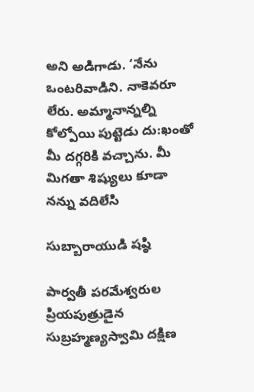అని అడిగాడు. ‘నేను ఒంటరివాడిని. నాకెవరూ లేరు. అమ్మానాన్నల్ని కోల్పోయి పుట్టెడు దు:ఖంతో మీ దగ్గరికి వచ్చాను. మీ మిగతా శిష్యులు కూడా నన్ను వదిలేసి

సుబ్బారాయుడి షష్ఠి

పార్వతీ పరమేశ్వరుల ప్రియపుత్రుడైన సుబ్రహ్మణ్యస్వామి దక్షిణ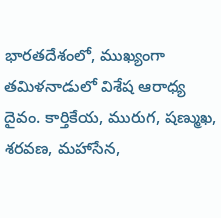భారతదేశంలో, ముఖ్యంగా తమిళనాడులో విశేష ఆరాధ్య దైవం. కార్తికేయ, మురుగ, షణ్ముఖ, శరవణ, మహాసేన,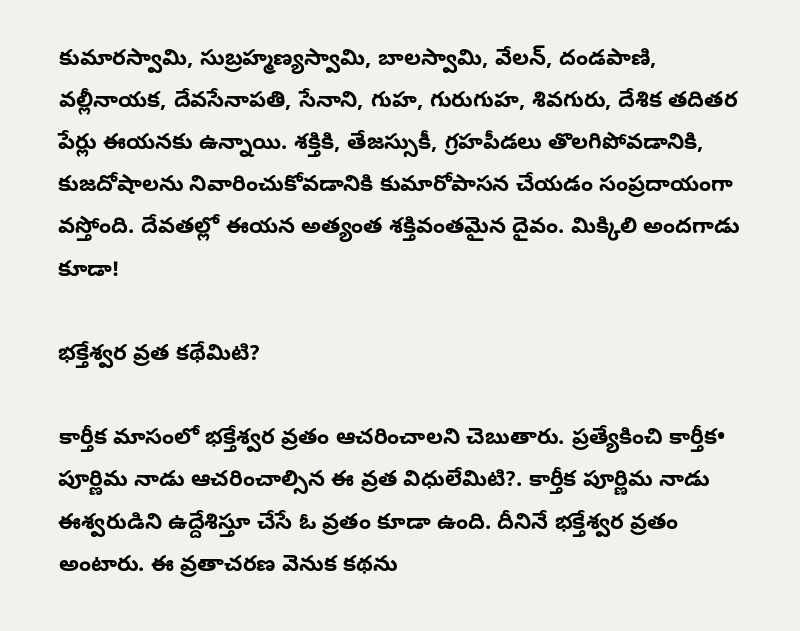కుమారస్వామి, సుబ్రహ్మణ్యస్వామి, బాలస్వామి, వేలన్‍, దండపాణి, వల్లీనాయక, దేవసేనాపతి, సేనాని, గుహ, గురుగుహ, శివగురు, దేశిక తదితర పేర్లు ఈయనకు ఉన్నాయి. శక్తికి, తేజస్సుకీ, గ్రహపీడలు తొలగిపోవడానికి, కుజదోషాలను నివారించుకోవడానికి కుమారోపాసన చేయడం సంప్రదాయంగా వస్తోంది. దేవతల్లో ఈయన అత్యంత శక్తివంతమైన దైవం. మిక్కిలి అందగాడు కూడా!

భక్తేశ్వర వ్రత కథేమిటి?

కార్తీక మాసంలో భక్తేశ్వర వ్రతం ఆచరించాలని చెబుతారు. ప్రత్యేకించి కార్తీక• పూర్ణిమ నాడు ఆచరించాల్సిన ఈ వ్రత విధులేమిటి?. కార్తీక పూర్ణిమ నాడు ఈశ్వరుడిని ఉద్దేశిస్తూ చేసే ఓ వ్రతం కూడా ఉంది. దీనినే భక్తేశ్వర వ్రతం అంటారు. ఈ వ్రతాచరణ వెనుక కథను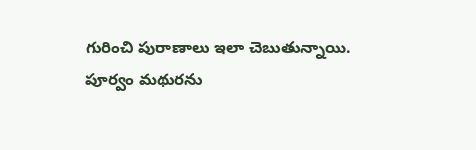గురించి పురాణాలు ఇలా చెబుతున్నాయి. పూర్వం మథురను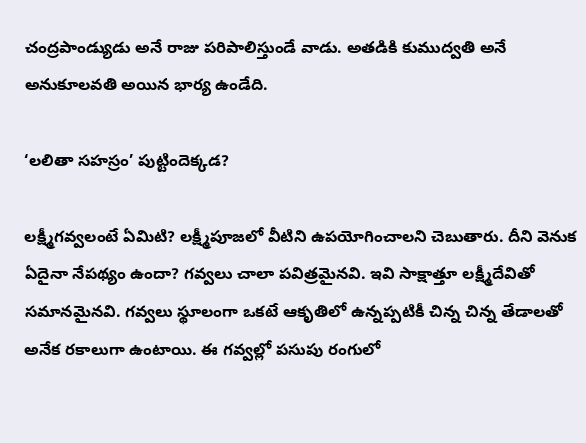చంద్రపాండ్యుడు అనే రాజు పరిపాలిస్తుండే వాడు. అతడికి కుముద్వతి అనే అనుకూలవతి అయిన భార్య ఉండేది.

‘లలితా సహస్రం’ పుట్టిందెక్కడ?

లక్ష్మీగవ్వలంటే ఏమిటి? లక్ష్మీపూజలో వీటిని ఉపయోగించాలని చెబుతారు. దీని వెనుక ఏదైనా నేపథ్యం ఉందా? గవ్వలు చాలా పవిత్రమైనవి. ఇవి సాక్షాత్తూ లక్ష్మీదేవితో సమానమైనవి. గవ్వలు స్థూలంగా ఒకటే ఆకృతిలో ఉన్నప్పటికీ చిన్న చిన్న తేడాలతో అనేక రకాలుగా ఉంటాయి. ఈ గవ్వల్లో పసుపు రంగులో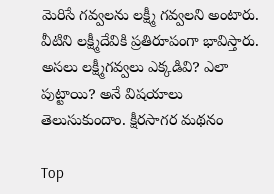మెరిసే గవ్వలను లక్ష్మీ గవ్వలని అంటారు. వీటిని లక్ష్మీదేవికి ప్రతిరూపంగా భావిస్తారు. అసలు లక్ష్మీగవ్వలు ఎక్కడివి? ఎలా పుట్టాయి? అనే విషయాలు తెలుసుకుందాం. క్షీరసాగర మథనం

Top